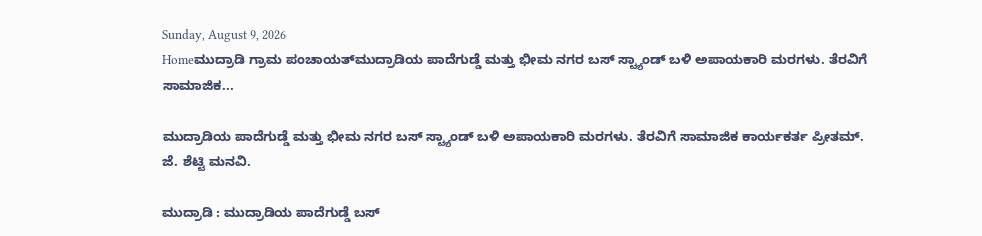Sunday, August 9, 2026
Homeಮುದ್ರಾಡಿ ಗ್ರಾಮ ಪಂಚಾಯತ್‌ಮುದ್ರಾಡಿಯ ಪಾದೆಗುಡ್ಡೆ ಮತ್ತು ಭೀಮ ನಗರ ಬಸ್‌ ಸ್ಟ್ಯಾಂಡ್‌ ಬಳಿ ಅಪಾಯಕಾರಿ ಮರಗಳು. ತೆರವಿಗೆ ಸಾಮಾಜಿಕ...

ಮುದ್ರಾಡಿಯ ಪಾದೆಗುಡ್ಡೆ ಮತ್ತು ಭೀಮ ನಗರ ಬಸ್‌ ಸ್ಟ್ಯಾಂಡ್‌ ಬಳಿ ಅಪಾಯಕಾರಿ ಮರಗಳು. ತೆರವಿಗೆ ಸಾಮಾಜಿಕ ಕಾರ್ಯಕರ್ತ ಪ್ರೀತಮ್. ಜೆ. ಶೆಟ್ಟಿ ಮನವಿ.

ಮುದ್ರಾಡಿ : ಮುದ್ರಾಡಿಯ ಪಾದೆಗುಡ್ಡೆ ಬಸ್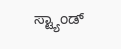ಸ್ಟ್ಯಾಂಡ್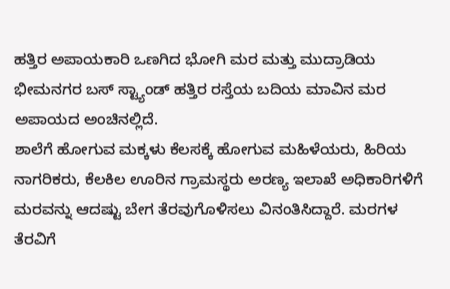ಹತ್ತಿರ ಅಪಾಯಕಾರಿ ಒಣಗಿದ ಭೋಗಿ ಮರ ಮತ್ತು ಮುದ್ರಾಡಿಯ ಭೀಮನಗರ ಬಸ್ ಸ್ಟ್ಯಾಂಡ್ ಹತ್ತಿರ ರಸ್ತೆಯ ಬದಿಯ ಮಾವಿನ ಮರ ಅಪಾಯದ ಅಂಚಿನಲ್ಲಿದೆ.
ಶಾಲೆಗೆ ಹೋಗುವ ಮಕ್ಕಳು ಕೆಲಸಕ್ಕೆ ಹೋಗುವ ಮಹಿಳೆಯರು, ಹಿರಿಯ ನಾಗರಿಕರು, ಕೆಲಕಿಲ ಊರಿನ ಗ್ರಾಮಸ್ಥರು ಅರಣ್ಯ ಇಲಾಖೆ ಅಧಿಕಾರಿಗಳಿಗೆ ಮರವನ್ನು ಆದಷ್ಟು ಬೇಗ ತೆರವುಗೊಳಿಸಲು ವಿನಂತಿಸಿದ್ದಾರೆ. ಮರಗಳ ತೆರವಿಗೆ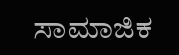ಸಾಮಾಜಿಕ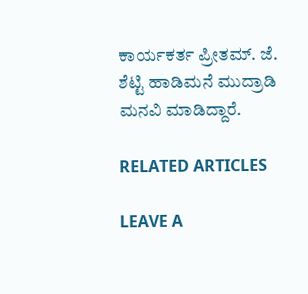ಕಾರ್ಯಕರ್ತ ಪ್ರೀತಮ್. ಜೆ. ಶೆಟ್ಟಿ ಹಾಡಿಮನೆ ಮುದ್ರಾಡಿ ಮನವಿ ಮಾಡಿದ್ದಾರೆ.

RELATED ARTICLES

LEAVE A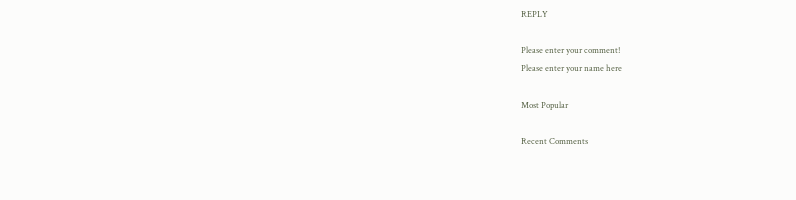REPLY

Please enter your comment!
Please enter your name here

Most Popular

Recent Comments